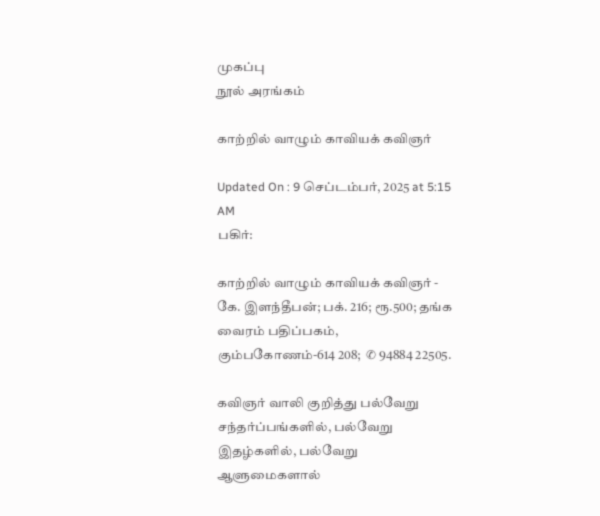முகப்பு
நூல் அரங்கம்

காற்றில் வாழும் காவியக் கவிஞர்

Updated On : 9 செப்டம்பர், 2025 at 5:15 AM
பகிர்:

காற்றில் வாழும் காவியக் கவிஞர் - கே. இளந்தீபன்; பக். 216; ரூ.500; தங்க வைரம் பதிப்பகம், கும்பகோணம்-614 208;  ✆ 94884 22505.

கவிஞர் வாலி குறித்து பல்வேறு சந்தர்ப்பங்களில், பல்வேறு இதழ்களில், பல்வேறு ஆளுமைகளால்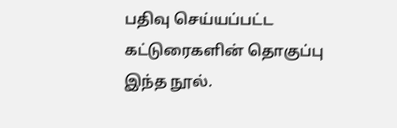பதிவு செய்யப்பட்ட கட்டுரைகளின் தொகுப்பு இந்த நூல்.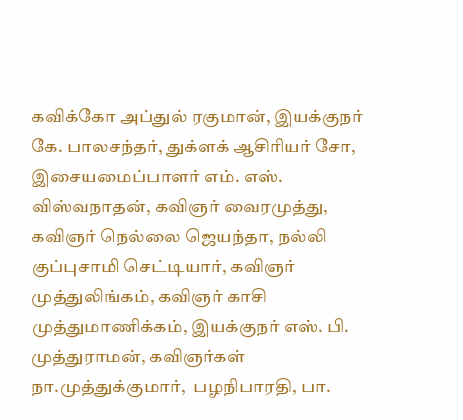கவிக்கோ அப்துல் ரகுமான், இயக்குநர் கே. பாலசந்தர், துக்ளக் ஆசிரியர் சோ, இசையமைப்பாளர் எம். எஸ். விஸ்வநாதன், கவிஞர் வைரமுத்து,  கவிஞர் நெல்லை ஜெயந்தா, நல்லி குப்புசாமி செட்டியார், கவிஞர் முத்துலிங்கம், கவிஞர் காசி முத்துமாணிக்கம், இயக்குநர் எஸ். பி. முத்துராமன், கவிஞர்கள் நா.முத்துக்குமார்,  பழநிபாரதி, பா.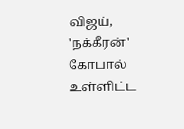விஜய், 'நக்கீரன்'  கோபால் உள்ளிட்ட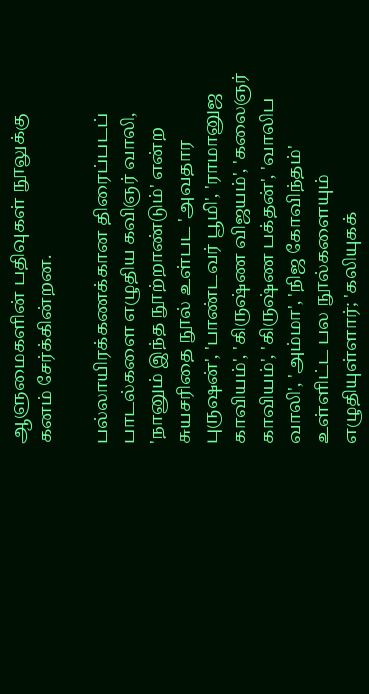ஆளுமைகளின் பதிவுகள் நூலுக்கு கனம் சேர்க்கின்றன.

பல்லாயிரக்கணக்கான திரைப்படப் பாடல்களை எழுதிய கவிஞர் வாலி, 'நானும் இந்த நூற்றாண்டும்' என்ற சுயசரிதை நூல் உள்பட 'அவதார புருஷன்', 'பாண்டவர் பூமி', 'ராமானுஜ காவியம்', 'கிருஷ்ண விஜயம்', 'கலைஞர் காவியம்', 'கிருஷ்ண பக்தன்', 'வாலிப வாலி', 'அம்மா', 'நிஜ கோவிந்தம்' உள்ளிட்ட பல நூல்களையும் எழுதியுள்ளார்; 'கலியுகக்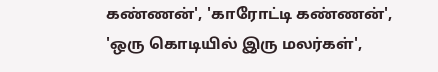கண்ணன்', 'காரோட்டி கண்ணன்', 'ஒரு கொடியில் இரு மலர்கள்',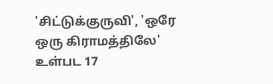'சிட்டுக்குருவி', 'ஒரே ஒரு கிராமத்திலே' உள்பட 17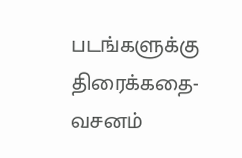படங்களுக்கு திரைக்கதை-வசனம்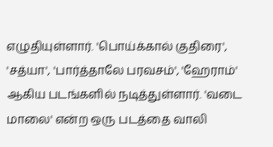எழுதியுள்ளார். 'பொய்க்கால் குதிரை', 'சத்யா', 'பார்த்தாலே பரவசம்', 'ஹேராம்' ஆகிய படங்களில் நடித்துள்ளார். 'வடை மாலை' என்ற ஒரு படத்தை வாலி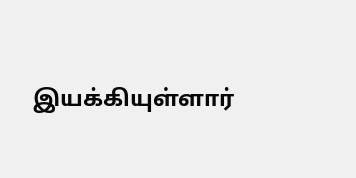இயக்கியுள்ளார்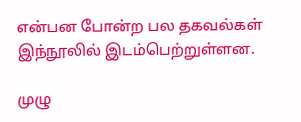என்பன போன்ற பல தகவல்கள் இந்நூலில் இடம்பெற்றுள்ளன.

முழு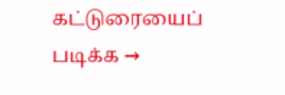கட்டுரையைப் படிக்க →